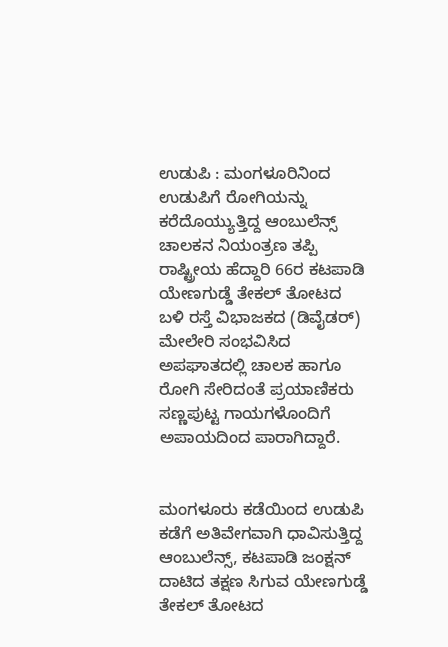ಉಡುಪಿ : ಮಂಗಳೂರಿನಿಂದ ಉಡುಪಿಗೆ ರೋಗಿಯನ್ನು ಕರೆದೊಯ್ಯುತ್ತಿದ್ದ ಆಂಬುಲೆನ್ಸ್ ಚಾಲಕನ ನಿಯಂತ್ರಣ ತಪ್ಪಿ ರಾಷ್ಟ್ರೀಯ ಹೆದ್ದಾರಿ 66ರ ಕಟಪಾಡಿ ಯೇಣಗುಡ್ಡೆ ತೇಕಲ್ ತೋಟದ ಬಳಿ ರಸ್ತೆ ವಿಭಾಜಕದ (ಡಿವೈಡರ್) ಮೇಲೇರಿ ಸಂಭವಿಸಿದ ಅಪಘಾತದಲ್ಲಿ ಚಾಲಕ ಹಾಗೂ ರೋಗಿ ಸೇರಿದಂತೆ ಪ್ರಯಾಣಿಕರು ಸಣ್ಣಪುಟ್ಟ ಗಾಯಗಳೊಂದಿಗೆ ಅಪಾಯದಿಂದ ಪಾರಾಗಿದ್ದಾರೆ.


ಮಂಗಳೂರು ಕಡೆಯಿಂದ ಉಡುಪಿ ಕಡೆಗೆ ಅತಿವೇಗವಾಗಿ ಧಾವಿಸುತ್ತಿದ್ದ ಆಂಬುಲೆನ್ಸ್, ಕಟಪಾಡಿ ಜಂಕ್ಷನ್ ದಾಟಿದ ತಕ್ಷಣ ಸಿಗುವ ಯೇಣಗುಡ್ಡೆ ತೇಕಲ್ ತೋಟದ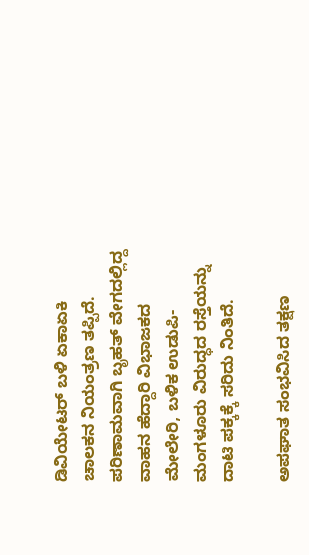ಡಿವಿಯೇಟರ್ ಬಳಿ ಏಕಾಏಕಿ ಚಾಲಕನ ನಿಯಂತ್ರಣ ತಪ್ಪಿದೆ. ಪರಿಣಾಮವಾಗಿ ಬೃಹತ್ ವೇಗದಲ್ಲಿದ್ದ ವಾಹನ ಹೆದ್ದಾರಿ ವಿಭಾಜಕದ ಮೇಲೇರಿ, ಬಳಿಕ ಉಡುಪಿ-ಮಂಗಳೂರು ವಿರುದ್ಧದ ರಸ್ತೆಯನ್ನು ದಾಟಿ ಪಕ್ಕಕ್ಕೆ ಸರಿದು ನಿಂತಿದೆ.

ಅಪಘಾತ ಸಂಭವಿಸಿದ ತಕ್ಷಣ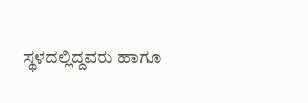ಸ್ಥಳದಲ್ಲಿದ್ದವರು ಹಾಗೂ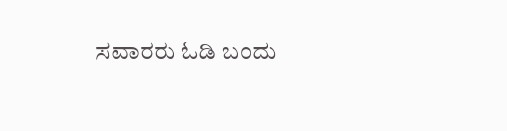ಸವಾರರು ಓಡಿ ಬಂದು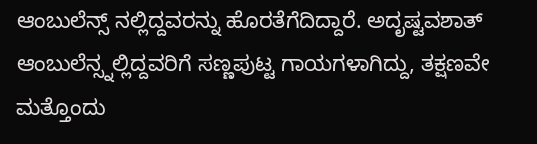ಆಂಬುಲೆನ್ಸ್ ನಲ್ಲಿದ್ದವರನ್ನು ಹೊರತೆಗೆದಿದ್ದಾರೆ. ಅದೃಷ್ಟವಶಾತ್ ಆಂಬುಲೆನ್ಸ್ನಲ್ಲಿದ್ದವರಿಗೆ ಸಣ್ಣಪುಟ್ಟ ಗಾಯಗಳಾಗಿದ್ದು, ತಕ್ಷಣವೇ ಮತ್ತೊಂದು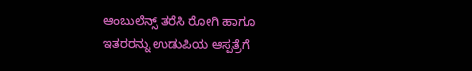ಆಂಬುಲೆನ್ಸ್ ತರೆಸಿ ರೋಗಿ ಹಾಗೂ ಇತರರನ್ನು ಉಡುಪಿಯ ಆಸ್ಪತ್ರೆಗೆ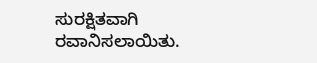ಸುರಕ್ಷಿತವಾಗಿ ರವಾನಿಸಲಾಯಿತು.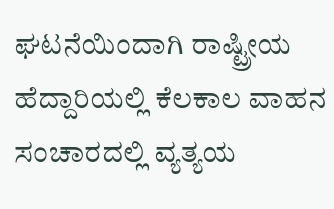ಘಟನೆಯಿಂದಾಗಿ ರಾಷ್ಟ್ರೀಯ ಹೆದ್ದಾರಿಯಲ್ಲಿ ಕೆಲಕಾಲ ವಾಹನ ಸಂಚಾರದಲ್ಲಿ ವ್ಯತ್ಯಯ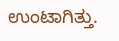ಉಂಟಾಗಿತ್ತು.